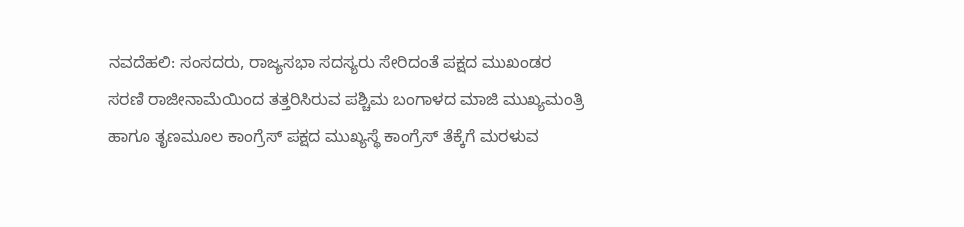ನವದೆಹಲಿ: ಸಂಸದರು, ರಾಜ್ಯಸಭಾ ಸದಸ್ಯರು ಸೇರಿದಂತೆ ಪಕ್ಷದ ಮುಖಂಡರ ಸರಣಿ ರಾಜೀನಾಮೆಯಿಂದ ತತ್ತರಿಸಿರುವ ಪಶ್ಚಿಮ ಬಂಗಾಳದ ಮಾಜಿ ಮುಖ್ಯಮಂತ್ರಿ ಹಾಗೂ ತೃಣಮೂಲ ಕಾಂಗ್ರೆಸ್ ಪಕ್ಷದ ಮುಖ್ಯಸ್ಥೆ ಕಾಂಗ್ರೆಸ್ ತೆಕ್ಕೆಗೆ ಮರಳುವ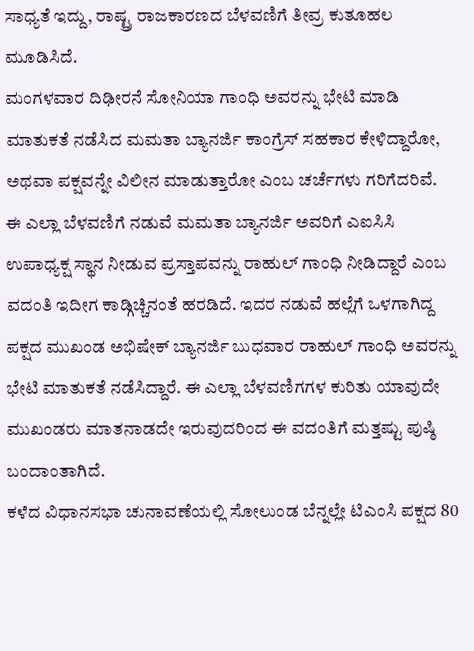ಸಾಧ್ಯತೆ ಇದ್ದು, ರಾಷ್ಟ್ರ ರಾಜಕಾರಣದ ಬೆಳವಣಿಗೆ ತೀವ್ರ ಕುತೂಹಲ ಮೂಡಿಸಿದೆ.
ಮಂಗಳವಾರ ದಿಢೀರನೆ ಸೋನಿಯಾ ಗಾಂಧಿ ಅವರನ್ನು ಭೇಟಿ ಮಾಡಿ ಮಾತುಕತೆ ನಡೆಸಿದ ಮಮತಾ ಬ್ಯಾನರ್ಜಿ ಕಾಂಗ್ರೆಸ್ ಸಹಕಾರ ಕೇಳಿದ್ದಾರೋ, ಅಥವಾ ಪಕ್ಷವನ್ನೇ ವಿಲೀನ ಮಾಡುತ್ತಾರೋ ಎಂಬ ಚರ್ಚೆಗಳು ಗರಿಗೆದರಿವೆ.
ಈ ಎಲ್ಲಾ ಬೆಳವಣಿಗೆ ನಡುವೆ ಮಮತಾ ಬ್ಯಾನರ್ಜಿ ಅವರಿಗೆ ಎಐಸಿಸಿ ಉಪಾಧ್ಯಕ್ಷ ಸ್ಥಾನ ನೀಡುವ ಪ್ರಸ್ತಾಪವನ್ನು ರಾಹುಲ್ ಗಾಂಧಿ ನೀಡಿದ್ದಾರೆ ಎಂಬ ವದಂತಿ ಇದೀಗ ಕಾಡ್ಗಿಚ್ಚಿನಂತೆ ಹರಡಿದೆ. ಇದರ ನಡುವೆ ಹಲ್ಲೆಗೆ ಒಳಗಾಗಿದ್ದ ಪಕ್ಷದ ಮುಖಂಡ ಅಭಿಷೇಕ್ ಬ್ಯಾನರ್ಜಿ ಬುಧವಾರ ರಾಹುಲ್ ಗಾಂಧಿ ಅವರನ್ನು ಭೇಟಿ ಮಾತುಕತೆ ನಡೆಸಿದ್ದಾರೆ. ಈ ಎಲ್ಲಾ ಬೆಳವಣಿಗಗಳ ಕುರಿತು ಯಾವುದೇ ಮುಖಂಡರು ಮಾತನಾಡದೇ ಇರುವುದರಿಂದ ಈ ವದಂತಿಗೆ ಮತ್ತಷ್ಟು ಪುಷ್ಠಿ ಬಂದಾಂತಾಗಿದೆ.
ಕಳೆದ ವಿಧಾನಸಭಾ ಚುನಾವಣೆಯಲ್ಲಿ ಸೋಲುಂಡ ಬೆನ್ನಲ್ಲೇ ಟಿಎಂಸಿ ಪಕ್ಷದ 80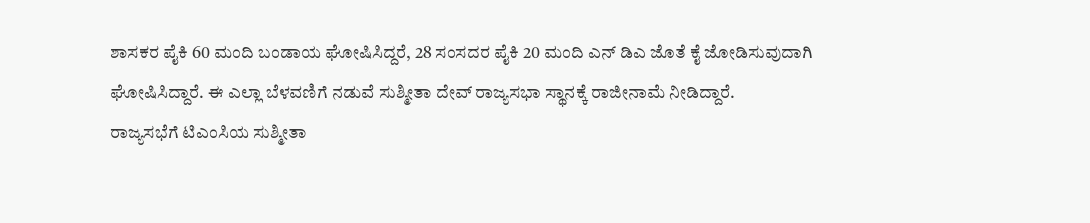ಶಾಸಕರ ಪೈಕಿ 60 ಮಂದಿ ಬಂಡಾಯ ಘೋಷಿಸಿದ್ದರೆ, 28 ಸಂಸದರ ಪೈಕಿ 20 ಮಂದಿ ಎನ್ ಡಿಎ ಜೊತೆ ಕೈ ಜೋಡಿಸುವುದಾಗಿ ಘೋಷಿಸಿದ್ದಾರೆ. ಈ ಎಲ್ಲಾ ಬೆಳವಣಿಗೆ ನಡುವೆ ಸುಶ್ಮೀತಾ ದೇವ್ ರಾಜ್ಯಸಭಾ ಸ್ಥಾನಕ್ಕೆ ರಾಜೀನಾಮೆ ನೀಡಿದ್ದಾರೆ.
ರಾಜ್ಯಸಭೆಗೆ ಟಿಎಂಸಿಯ ಸುಶ್ಮೀತಾ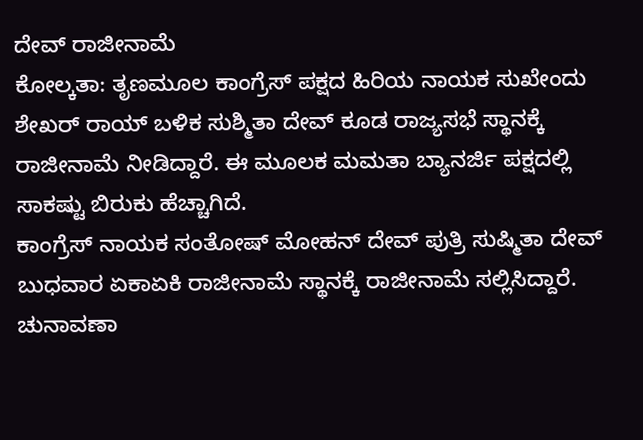ದೇವ್ ರಾಜೀನಾಮೆ
ಕೋಲ್ಕತಾ: ತೃಣಮೂಲ ಕಾಂಗ್ರೆಸ್ ಪಕ್ಷದ ಹಿರಿಯ ನಾಯಕ ಸುಖೇಂದು ಶೇಖರ್ ರಾಯ್ ಬಳಿಕ ಸುಶ್ಮಿತಾ ದೇವ್ ಕೂಡ ರಾಜ್ಯಸಭೆ ಸ್ಥಾನಕ್ಕೆ ರಾಜೀನಾಮೆ ನೀಡಿದ್ದಾರೆ. ಈ ಮೂಲಕ ಮಮತಾ ಬ್ಯಾನರ್ಜಿ ಪಕ್ಷದಲ್ಲಿ ಸಾಕಷ್ಟು ಬಿರುಕು ಹೆಚ್ಚಾಗಿದೆ.
ಕಾಂಗ್ರೆಸ್ ನಾಯಕ ಸಂತೋಷ್ ಮೋಹನ್ ದೇವ್ ಪುತ್ರಿ ಸುಷ್ಮಿತಾ ದೇವ್ ಬುಧವಾರ ಏಕಾಏಕಿ ರಾಜೀನಾಮೆ ಸ್ಥಾನಕ್ಕೆ ರಾಜೀನಾಮೆ ಸಲ್ಲಿಸಿದ್ದಾರೆ.
ಚುನಾವಣಾ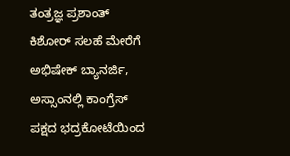ತಂತ್ರಜ್ಞ ಪ್ರಶಾಂತ್ ಕಿಶೋರ್ ಸಲಹೆ ಮೇರೆಗೆ ಅಭಿಷೇಕ್ ಬ್ಯಾನರ್ಜಿ, ಅಸ್ಸಾಂನಲ್ಲಿ ಕಾಂಗ್ರೆಸ್ ಪಕ್ಷದ ಭದ್ರಕೋಟೆಯಿಂದ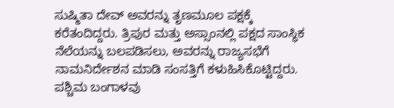ಸುಷ್ಮಿತಾ ದೇವ್ ಅವರನ್ನು ತೃಣಮೂಲ ಪಕ್ಷಕ್ಕೆ ಕರೆತಂದಿದ್ದರು. ತ್ರಿಪುರ ಮತ್ತು ಅಸ್ಸಾಂನಲ್ಲಿ ಪಕ್ಷದ ಸಾಂಸ್ಥಿಕ ನೆಲೆಯನ್ನು ಬಲಪಡಿಸಲು, ಅವರನ್ನು ರಾಜ್ಯಸಭೆಗೆ ನಾಮನಿರ್ದೇಶನ ಮಾಡಿ ಸಂಸತ್ತಿಗೆ ಕಳುಹಿಸಿಕೊಟ್ಟಿದ್ದರು. ಪಶ್ಚಿಮ ಬಂಗಾಳವು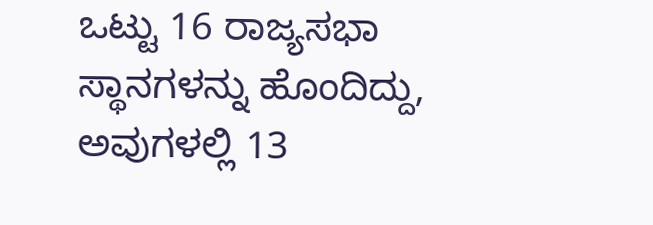ಒಟ್ಟು 16 ರಾಜ್ಯಸಭಾ ಸ್ಥಾನಗಳನ್ನು ಹೊಂದಿದ್ದು, ಅವುಗಳಲ್ಲಿ 13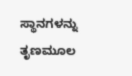ಸ್ಥಾನಗಳನ್ನು ತೃಣಮೂಲ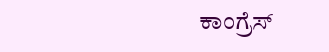ಕಾಂಗ್ರೆಸ್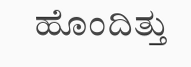ಹೊಂದಿತ್ತು